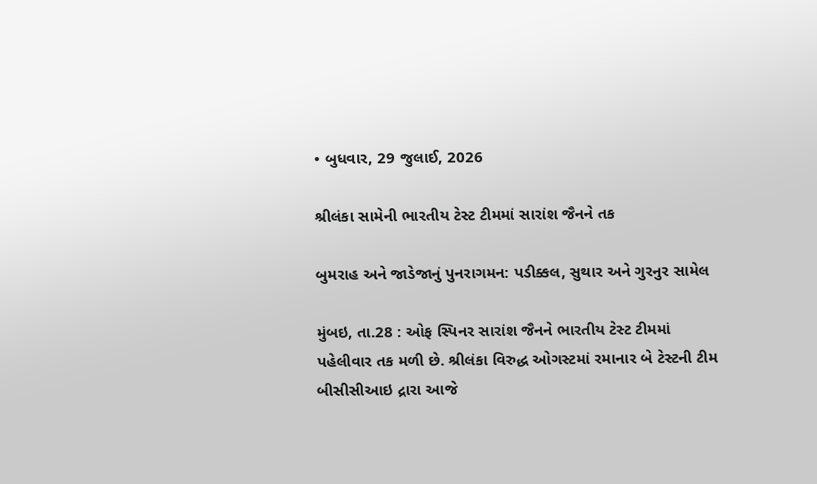• બુધવાર, 29 જુલાઈ, 2026

શ્રીલંકા સામેની ભારતીય ટેસ્ટ ટીમમાં સારાંશ જૈનને તક

બુમરાહ અને જાડેજાનું પુનરાગમન: પડીક્કલ, સુથાર અને ગુરનુર સામેલ

મુંબઇ, તા.28 : ઓફ સ્પિનર સારાંશ જૈનને ભારતીય ટેસ્ટ ટીમમાં પહેલીવાર તક મળી છે. શ્રીલંકા વિરુદ્ધ ઓગસ્ટમાં રમાનાર બે ટેસ્ટની ટીમ બીસીસીઆઇ દ્રારા આજે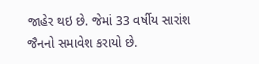જાહેર થઇ છે. જેમાં 33 વર્ષીય સારાંશ જૈનનો સમાવેશ કરાયો છે.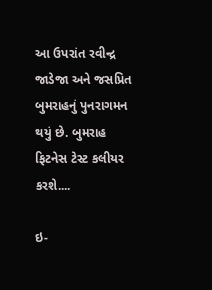આ ઉપરાંત રવીન્દ્ર જાડેજા અને જસપ્રિત બુમરાહનું પુનરાગમન થયું છે. બુમરાહ ફિટનેસ ટેસ્ટ કલીયર કરશે....

ઇ-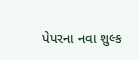પેપરના નવા શુલ્ક